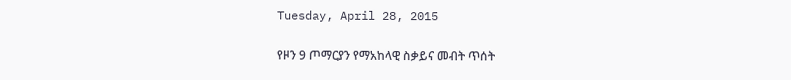Tuesday, April 28, 2015

የዞን 9 ጦማርያን የማአከላዊ ስቃይና መብት ጥሰት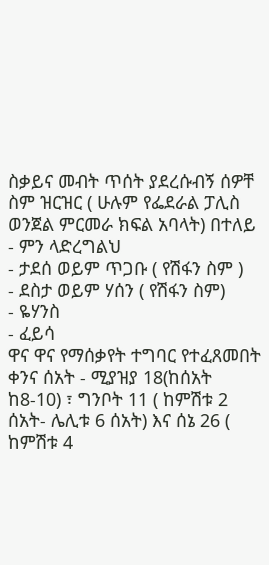ስቃይና መብት ጥሰት ያደረሱብኝ ሰዎቸ ስም ዝርዝር ( ሁሉም የፌደራል ፓሊስ ወንጀል ምርመራ ክፍል አባላት) በተለይ
- ምን ላድረግልህ
- ታደሰ ወይም ጥጋቡ ( የሽፋን ስም )
- ደስታ ወይም ሃሰን ( የሽፋን ስም)
- ዬሃንስ
- ፈይሳ
ዋና ዋና የማሰቃየት ተግባር የተፈጸመበት ቀንና ሰአት - ሚያዝያ 18(ከሰአት ከ8-10) ፣ ግንቦት 11 ( ከምሽቱ 2 ሰአት- ሌሊቱ 6 ሰአት) እና ሰኔ 26 ( ከምሽቱ 4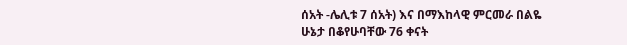ሰአት -ሌሊቱ 7 ሰአት) እና በማእከላዊ ምርመራ በልዬ ሁኔታ በቆየሁባቸው 76 ቀናት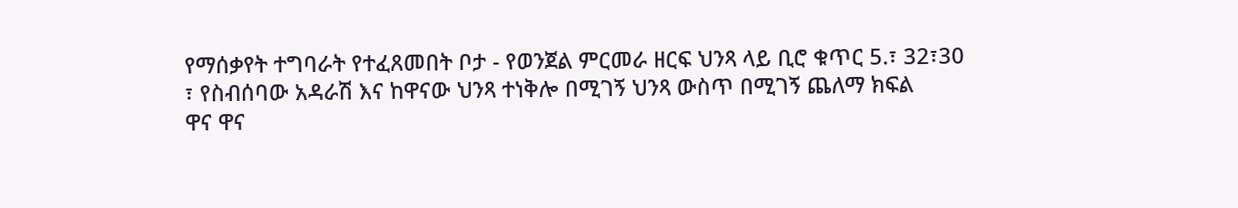የማሰቃየት ተግባራት የተፈጸመበት ቦታ - የወንጀል ምርመራ ዘርፍ ህንጻ ላይ ቢሮ ቁጥር 5.፣ 32፣30 ፣ የስብሰባው አዳራሽ እና ከዋናው ህንጻ ተነቅሎ በሚገኝ ህንጻ ውስጥ በሚገኝ ጨለማ ክፍል
ዋና ዋና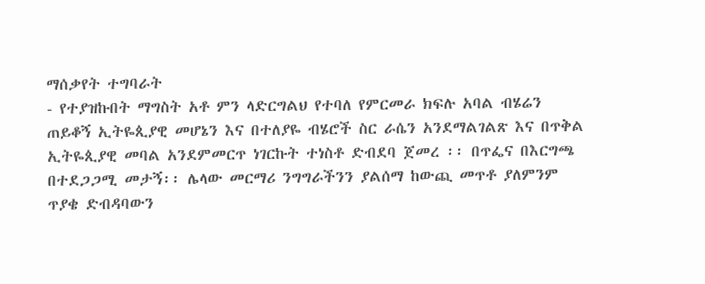ማሰቃየት ተግባራት
- የተያዝኩበት ማግስት አቶ ምን ላድርግልህ የተባለ የምርመራ ክፍሉ አባል ብሄሬን ጠይቆኝ ኢትዬጲያዊ መሆኔን እና በተለያዬ ብሄሮች ስር ራሴን አንደማልገልጽ እና በጥቅል ኢትዬጲያዊ መባል አንደምመርጥ ነገርኩት ተነስቶ ድብደባ ጀመረ ፡፡ በጥፌና በእርግጫ በተደጋጋሚ መታኝ፡፡ ሌላው መርማሪ ንግግራችንን ያልሰማ ከውጪ መጥቶ ያለምንም ጥያቄ ድብዳባውን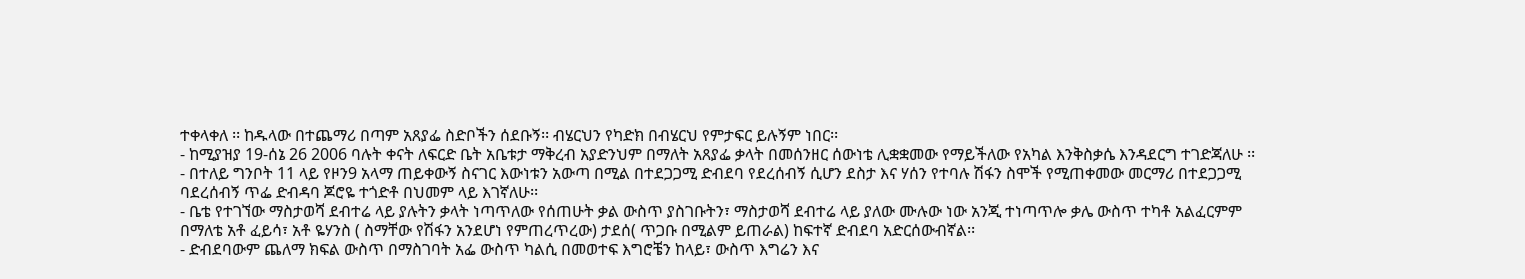ተቀላቀለ ፡፡ ከዱላው በተጨማሪ በጣም አጸያፌ ስድቦችን ሰደቡኝ፡፡ ብሄርህን የካድክ በብሄርህ የምታፍር ይሉኝም ነበር፡፡
- ከሚያዝያ 19-ሰኔ 26 2006 ባሉት ቀናት ለፍርድ ቤት አቤቱታ ማቅረብ አያድንህም በማለት አጸያፌ ቃላት በመሰንዘር ሰውነቴ ሊቋቋመው የማይችለው የአካል እንቅስቃሴ እንዳደርግ ተገድጃለሁ ፡፡
- በተለይ ግንቦት 11 ላይ የዞን9 አላማ ጠይቀውኝ ስናገር እውነቱን አውጣ በሚል በተደጋጋሚ ድብደባ የደረሰብኝ ሲሆን ደስታ እና ሃሰን የተባሉ ሽፋን ስሞች የሚጠቀመው መርማሪ በተደጋጋሚ ባደረሰብኝ ጥፌ ድብዳባ ጆሮዬ ተጎድቶ በህመም ላይ እገኛለሁ፡፡
- ቤቴ የተገኘው ማስታወሻ ደብተሬ ላይ ያሉትን ቃላት ነጣጥለው የሰጠሁት ቃል ውስጥ ያስገቡትን፣ ማስታወሻ ደብተሬ ላይ ያለው ሙሉው ነው አንጂ ተነጣጥሎ ቃሌ ውስጥ ተካቶ አልፈርምም በማለቴ አቶ ፈይሳ፣ አቶ ዬሃንስ ( ስማቸው የሽፋን አንደሆነ የምጠረጥረው) ታደሰ( ጥጋቡ በሚልም ይጠራል) ከፍተኛ ድብደባ አድርሰውብኛል፡፡
- ድብደባውም ጨለማ ክፍል ውስጥ በማስገባት አፌ ውስጥ ካልሲ በመወተፍ እግሮቼን ከላይ፣ ውስጥ እግሬን እና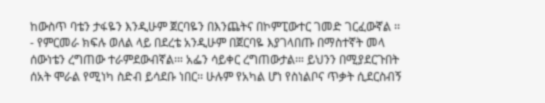ከውስጥ ባቴን ታፋዬን እንዲሁም ጀርባዬን በእንጨትና በኮምፒውተር ገመድ ገርፈውኛል ፡፡
- የምርመራ ክፍሉ ወለል ላይ በደረቴ አንዲሁም በጀርባዬ እያገላበጡ በማስተኛት መላ ሰውነቴን ረግጠው ተራምደውብኛል፡። አፌን ሳይቀር ረግጠውታል፡። ይህንን በሚያደርጉበት ሰአት ሞራል የሚነካ ስድብ ይሳደቡ ነበር፡፡ ሁሉም የአካል ሆነ የስነልቦና ጥቃት ሲደርስብኝ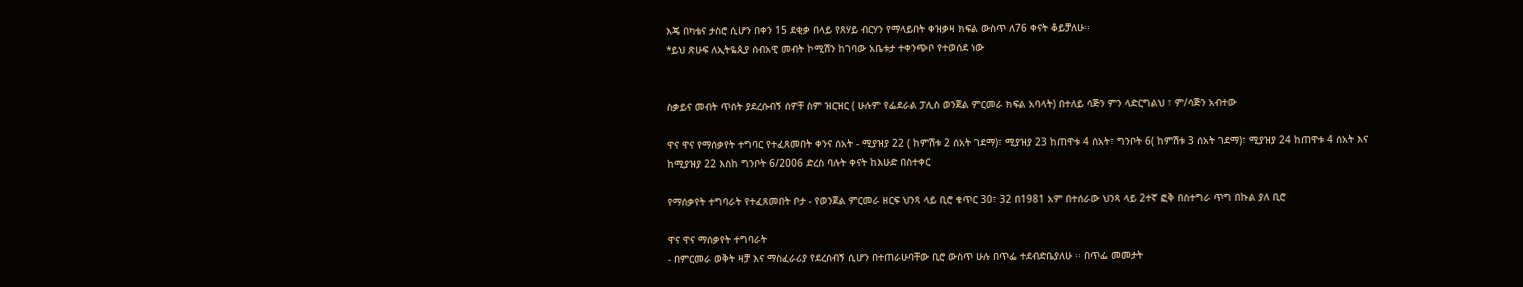እጄ በካቴና ታስሮ ሲሆን በቀን 15 ደቂቃ በላይ የጸሃይ ብርሃን የማላይበት ቀዝቃዛ ክፍል ውስጥ ለ76 ቀናት ቆይቻለሁ፡፡
*ይህ ጽሁፍ ለኢትዬጲያ ሰብአዊ መብት ኮሚሽን ከገባው አቤቱታ ተቀንጭቦ የተወሰደ ነው


ስቃይና መብት ጥሰት ያደረሱብኝ ሰዎቸ ስም ዝርዝር ( ሁሉም የፌደራል ፓሊስ ወንጀል ምርመራ ክፍል አባላት) በተለይ ሳጅን ምን ላድርግልህ ፣ ም/ሳጅን አብተው

ዋና ዋና የማሰቃየት ተግባር የተፈጸመበት ቀንና ሰአት - ሚያዝያ 22 ( ከምሽቱ 2 ሰአት ገደማ)፣ ሚያዝያ 23 ከጠዋቱ 4 ሰአት፣ ግንቦት 6( ከምሽቱ 3 ሰአት ገደማ)፣ ሚያዝያ 24 ከጠዋቱ 4 ሰአት እና ከሚያዝያ 22 እስከ ግንቦት 6/2006 ድረስ ባሉት ቀናት ከእሁድ በስተቀር

የማሰቃየት ተግባራት የተፈጸመበት ቦታ - የወንጀል ምርመራ ዘርፍ ህንጻ ላይ ቢሮ ቁጥር 30፣ 32 በ1981 አም በተሰራው ህንጻ ላይ 2ተኛ ፎቅ በስተግራ ጥግ በኩል ያለ ቢሮ

ዋና ዋና ማሰቃየት ተግባራት
- በምርመራ ወቅት ዛቻ እና ማስፈራሪያ የደረሰብኝ ሲሆን በተጠራሁባቸው ቢሮ ውስጥ ሁሉ በጥፌ ተደብድቤያለሁ ፡፡ በጥፌ መመታት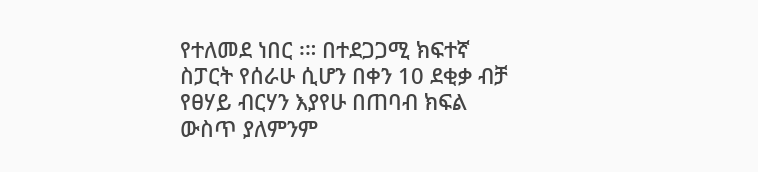የተለመደ ነበር ፡። በተደጋጋሚ ክፍተኛ ስፓርት የሰራሁ ሲሆን በቀን 10 ደቂቃ ብቻ የፀሃይ ብርሃን እያየሁ በጠባብ ክፍል ውስጥ ያለምንም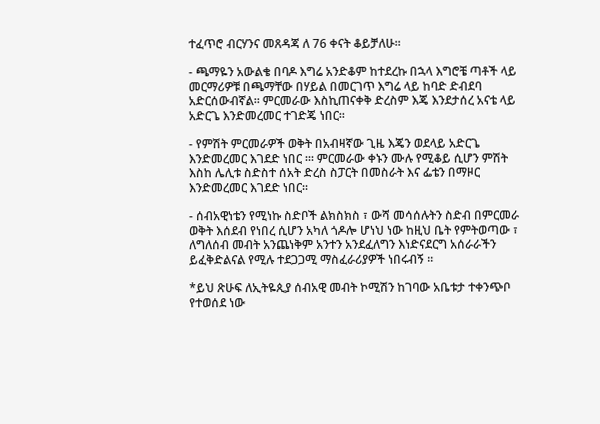ተፈጥሮ ብርሃንና መጸዳጃ ለ 76 ቀናት ቆይቻለሁ፡፡

- ጫማዬን አውልቄ በባዶ እግሬ አንድቆም ከተደረኩ በኋላ እግሮቼ ጣቶች ላይ መርማሪዎቹ በጫማቸው በሃይል በመርገጥ እግሬ ላይ ከባድ ድብደባ አድርሰውብኛል፡፡ ምርመራው እስኪጠናቀቅ ድረስም እጄ እንደታሰረ አናቴ ላይ አድርጌ እንድመረመር ተገድጄ ነበር፡፡

- የምሽት ምርመራዎች ወቅት በአብዛኛው ጊዜ እጄን ወደላይ አድርጌ እንድመረመር እገደድ ነበር ፡። ምርመራው ቀኑን ሙሉ የሚቆይ ሲሆን ምሽት እስከ ሌሊቱ ስድስተ ሰአት ድረስ ስፓርት በመስራት እና ፌቴን በማዞር እንድመረመር እገደድ ነበር፡፡

- ሰብአዊነቴን የሚነኩ ስድቦች ልክስክስ ፣ ውሻ መሳሰሉትን ስድብ በምርመራ ወቅት እሰደብ የነበረ ሲሆን አካለ ጎዶሎ ሆነህ ነው ከዚህ ቤት የምትወጣው ፣ ለግለሰብ መብት አንጨነቅም አንተን አንደፈለግን እነድናደርግ አሰራራችን ይፈቅድልናል የሚሉ ተደጋጋሚ ማስፈራሪያዎች ነበሩብኝ ፡፡

*ይህ ጽሁፍ ለኢትዬጲያ ሰብአዊ መብት ኮሚሽን ከገባው አቤቱታ ተቀንጭቦ የተወሰደ ነው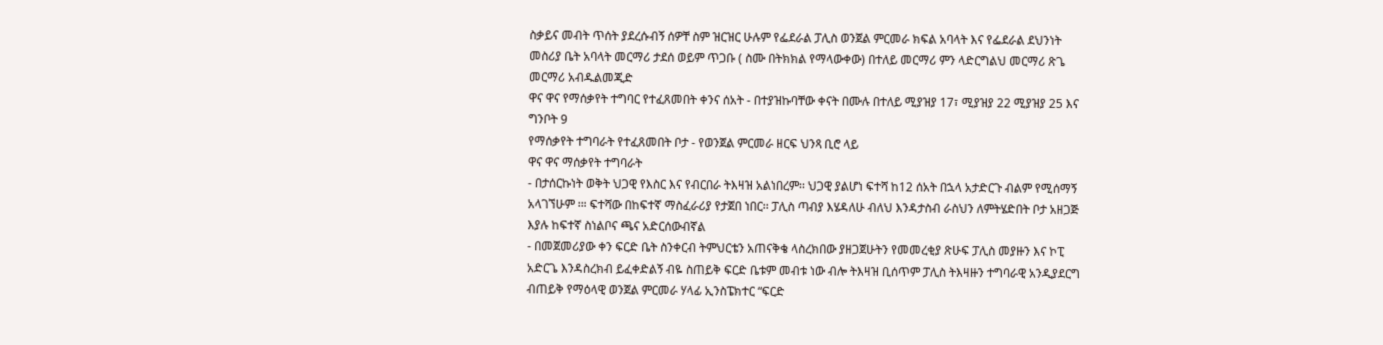ስቃይና መብት ጥሰት ያደረሱብኝ ሰዎቸ ስም ዝርዝር ሁሉም የፌደራል ፓሊስ ወንጀል ምርመራ ክፍል አባላት እና የፌደራል ደህንነት መስሪያ ቤት አባላት መርማሪ ታደሰ ወይም ጥጋቡ ( ስሙ በትክክል የማላውቀው) በተለይ መርማሪ ምን ላድርግልህ መርማሪ ጽጌ መርማሪ አብዱልመጂድ
ዋና ዋና የማሰቃየት ተግባር የተፈጸመበት ቀንና ሰአት - በተያዝኩባቸው ቀናት በሙሉ በተለይ ሚያዝያ 17፣ ሚያዝያ 22 ሚያዝያ 25 እና ግንቦት 9
የማሰቃየት ተግባራት የተፈጸመበት ቦታ - የወንጀል ምርመራ ዘርፍ ህንጻ ቢሮ ላይ
ዋና ዋና ማሰቃየት ተግባራት
- በታሰርኩነት ወቅት ህጋዊ የእስር እና የብርበራ ትእዛዝ አልነበረም፡፡ ህጋዊ ያልሆነ ፍተሻ ከ12 ሰአት በኋላ አታድርጉ ብልም የሚሰማኝ አላገኘሁም ፡። ፍተሻው በከፍተኛ ማስፈራሪያ የታጀበ ነበር፡፡ ፓሊስ ጣብያ እሄዳለሁ ብለህ እንዳታስብ ራስህን ለምትሄድበት ቦታ አዘጋጅ እያሉ ከፍተኛ ስነልቦና ጫና አድርሰውብኛል
- በመጀመሪያው ቀን ፍርድ ቤት ስንቀርብ ትምህርቴን አጠናቅቄ ላስረክበው ያዘጋጀሁትን የመመረቂያ ጽሁፍ ፓሊስ መያዙን እና ኮፒ አድርጌ እንዳስረክብ ይፈቀድልኝ ብዬ ስጠይቅ ፍርድ ቤቱም መብቱ ነው ብሎ ትእዛዝ ቢሰጥም ፓሊስ ትእዛዙን ተግባራዊ አንዲያደርግ ብጠይቅ የማዕላዊ ወንጀል ምርመራ ሃላፊ ኢንስፔክተር “ፍርድ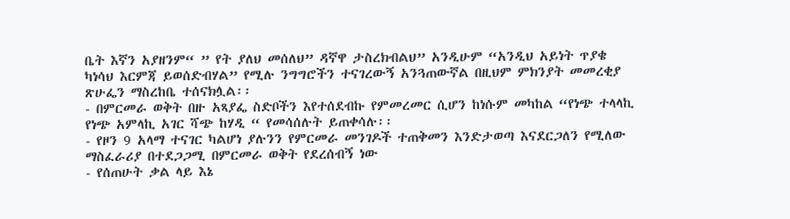ቤት እኛን አያዘንም“ ” የት ያለህ መሰለህ” ዳኛዋ ታስረክብልህ” አንዲሁም “አንዲህ አይነት ጥያቄ ካነሳህ እርምጃ ይወሰድብሃል” የሚሉ ንግግሮችን ተናገረውኝ አንጓጠውኛል በዚህም ምክንያት መመረቂያ ጽሁፌን ማስረከቤ ተሰናክሏል፡፡
- በምርመራ ወቅት በዙ አጻያፌ ስድቦችን እየተሰደብኩ የምመረመር ሲሆን ከነሱም መካከል “የነጭ ተላላኪ የነጭ አምላኪ አገር ሻጭ ከሃዲ “ የመሳሰሉት ይጠቀሳሉ፡፡
- የዞን 9 አላማ ተናገር ካልሆነ ያሉንን የምርመራ መንገዶች ተጠቅመን እንድታወጣ እናደርጋለን የሚለው ማስፈራሪያ በተደጋጋሚ በምርመራ ወቅት የደረሰብኝ ነው
- የሰጠሁት ቃል ላይ እኔ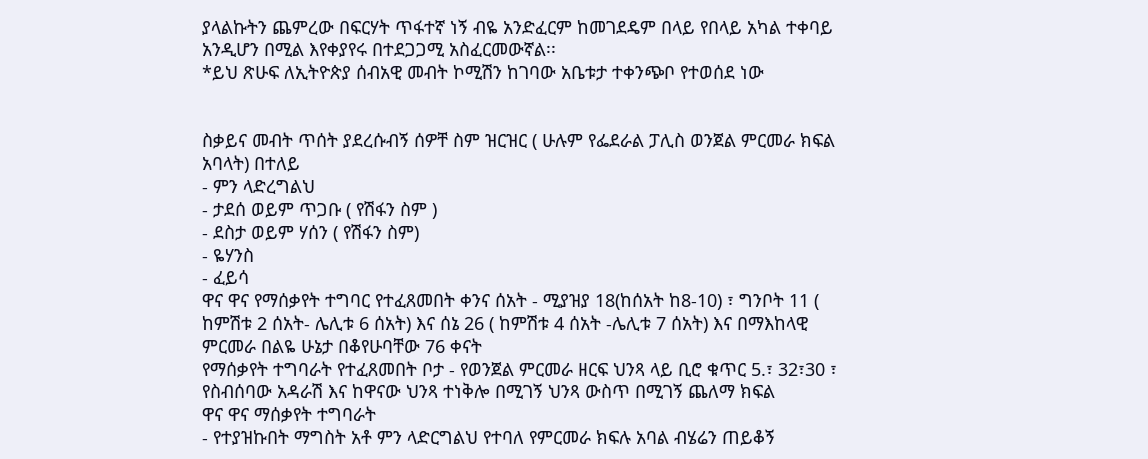ያላልኩትን ጨምረው በፍርሃት ጥፋተኛ ነኝ ብዬ አንድፈርም ከመገደዴም በላይ የበላይ አካል ተቀባይ አንዲሆን በሚል እየቀያየሩ በተደጋጋሚ አስፈርመውኛል፡፡
*ይህ ጽሁፍ ለኢትዮጵያ ሰብአዊ መብት ኮሚሽን ከገባው አቤቱታ ተቀንጭቦ የተወሰደ ነው


ስቃይና መብት ጥሰት ያደረሱብኝ ሰዎቸ ስም ዝርዝር ( ሁሉም የፌደራል ፓሊስ ወንጀል ምርመራ ክፍል አባላት) በተለይ
- ምን ላድረግልህ
- ታደሰ ወይም ጥጋቡ ( የሽፋን ስም )
- ደስታ ወይም ሃሰን ( የሽፋን ስም)
- ዬሃንስ
- ፈይሳ
ዋና ዋና የማሰቃየት ተግባር የተፈጸመበት ቀንና ሰአት - ሚያዝያ 18(ከሰአት ከ8-10) ፣ ግንቦት 11 ( ከምሽቱ 2 ሰአት- ሌሊቱ 6 ሰአት) እና ሰኔ 26 ( ከምሽቱ 4 ሰአት -ሌሊቱ 7 ሰአት) እና በማእከላዊ ምርመራ በልዬ ሁኔታ በቆየሁባቸው 76 ቀናት
የማሰቃየት ተግባራት የተፈጸመበት ቦታ - የወንጀል ምርመራ ዘርፍ ህንጻ ላይ ቢሮ ቁጥር 5.፣ 32፣30 ፣ የስብሰባው አዳራሽ እና ከዋናው ህንጻ ተነቅሎ በሚገኝ ህንጻ ውስጥ በሚገኝ ጨለማ ክፍል
ዋና ዋና ማሰቃየት ተግባራት
- የተያዝኩበት ማግስት አቶ ምን ላድርግልህ የተባለ የምርመራ ክፍሉ አባል ብሄሬን ጠይቆኝ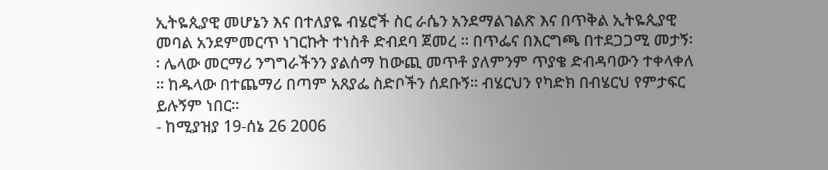ኢትዬጲያዊ መሆኔን እና በተለያዬ ብሄሮች ስር ራሴን አንደማልገልጽ እና በጥቅል ኢትዬጲያዊ መባል አንደምመርጥ ነገርኩት ተነስቶ ድብደባ ጀመረ ፡፡ በጥፌና በእርግጫ በተደጋጋሚ መታኝ፡፡ ሌላው መርማሪ ንግግራችንን ያልሰማ ከውጪ መጥቶ ያለምንም ጥያቄ ድብዳባውን ተቀላቀለ ፡፡ ከዱላው በተጨማሪ በጣም አጸያፌ ስድቦችን ሰደቡኝ፡፡ ብሄርህን የካድክ በብሄርህ የምታፍር ይሉኝም ነበር፡፡
- ከሚያዝያ 19-ሰኔ 26 2006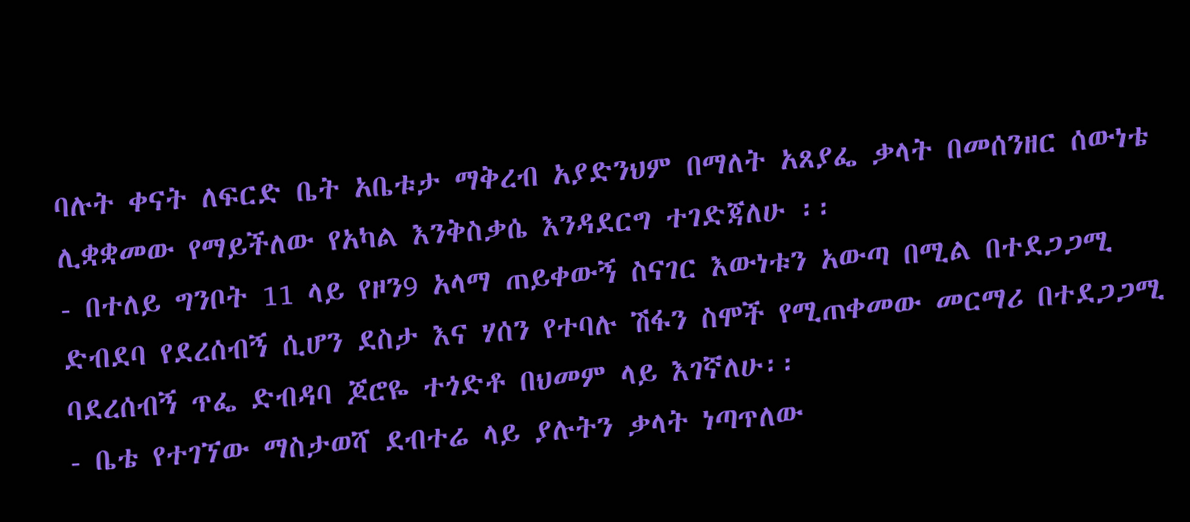ባሉት ቀናት ለፍርድ ቤት አቤቱታ ማቅረብ አያድንህም በማለት አጸያፌ ቃላት በመሰንዘር ሰውነቴ ሊቋቋመው የማይችለው የአካል እንቅስቃሴ እንዳደርግ ተገድጃለሁ ፡፡
- በተለይ ግንቦት 11 ላይ የዞን9 አላማ ጠይቀውኝ ስናገር እውነቱን አውጣ በሚል በተደጋጋሚ ድብደባ የደረሰብኝ ሲሆን ደስታ እና ሃሰን የተባሉ ሽፋን ስሞች የሚጠቀመው መርማሪ በተደጋጋሚ ባደረሰብኝ ጥፌ ድብዳባ ጆሮዬ ተጎድቶ በህመም ላይ እገኛለሁ፡፡
- ቤቴ የተገኘው ማስታወሻ ደብተሬ ላይ ያሉትን ቃላት ነጣጥለው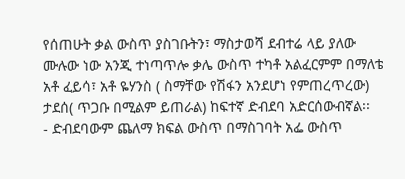የሰጠሁት ቃል ውስጥ ያስገቡትን፣ ማስታወሻ ደብተሬ ላይ ያለው ሙሉው ነው አንጂ ተነጣጥሎ ቃሌ ውስጥ ተካቶ አልፈርምም በማለቴ አቶ ፈይሳ፣ አቶ ዬሃንስ ( ስማቸው የሽፋን አንደሆነ የምጠረጥረው) ታደሰ( ጥጋቡ በሚልም ይጠራል) ከፍተኛ ድብደባ አድርሰውብኛል፡፡
- ድብደባውም ጨለማ ክፍል ውስጥ በማስገባት አፌ ውስጥ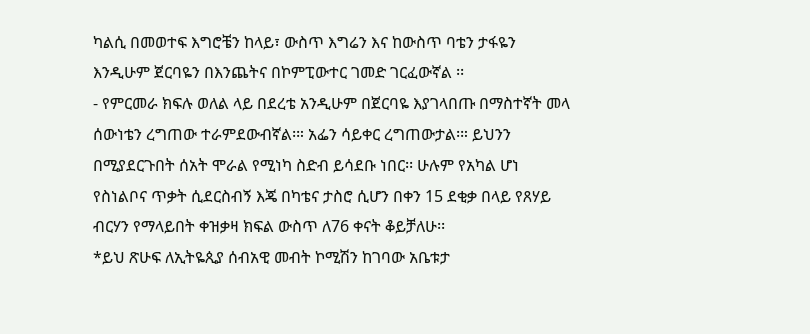ካልሲ በመወተፍ እግሮቼን ከላይ፣ ውስጥ እግሬን እና ከውስጥ ባቴን ታፋዬን እንዲሁም ጀርባዬን በእንጨትና በኮምፒውተር ገመድ ገርፈውኛል ፡፡
- የምርመራ ክፍሉ ወለል ላይ በደረቴ አንዲሁም በጀርባዬ እያገላበጡ በማስተኛት መላ ሰውነቴን ረግጠው ተራምደውብኛል፡። አፌን ሳይቀር ረግጠውታል፡። ይህንን በሚያደርጉበት ሰአት ሞራል የሚነካ ስድብ ይሳደቡ ነበር፡፡ ሁሉም የአካል ሆነ የስነልቦና ጥቃት ሲደርስብኝ እጄ በካቴና ታስሮ ሲሆን በቀን 15 ደቂቃ በላይ የጸሃይ ብርሃን የማላይበት ቀዝቃዛ ክፍል ውስጥ ለ76 ቀናት ቆይቻለሁ፡፡
*ይህ ጽሁፍ ለኢትዬጲያ ሰብአዊ መብት ኮሚሽን ከገባው አቤቱታ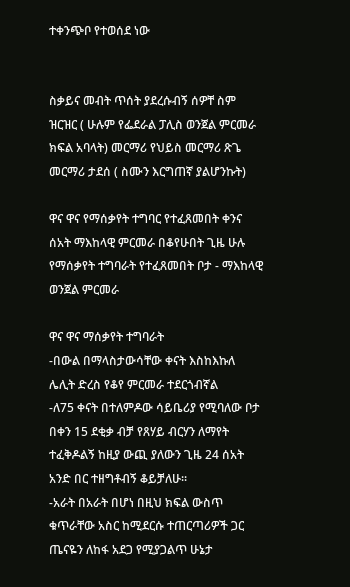ተቀንጭቦ የተወሰደ ነው


ስቃይና መብት ጥሰት ያደረሱብኝ ሰዎቸ ስም ዝርዝር ( ሁሉም የፌደራል ፓሊስ ወንጀል ምርመራ ክፍል አባላት) መርማሪ የህይስ መርማሪ ጽጌ መርማሪ ታደሰ ( ስሙን እርግጠኛ ያልሆንኩት)

ዋና ዋና የማሰቃየት ተግባር የተፈጸመበት ቀንና ሰአት ማእከላዊ ምርመራ በቆየሁበት ጊዜ ሁሉ
የማሰቃየት ተግባራት የተፈጸመበት ቦታ - ማእከላዊ ወንጀል ምርመራ

ዋና ዋና ማሰቃየት ተግባራት
-በውል በማላስታውሳቸው ቀናት እስከእኩለ ሌሊት ድረስ የቆየ ምርመራ ተደርጎብኛል
-ለ75 ቀናት በተለምዶው ሳይቤሪያ የሚባለው ቦታ በቀን 15 ደቂቃ ብቻ የጸሃይ ብርሃን ለማየት ተፈቅዶልኝ ከዚያ ውጪ ያለውን ጊዜ 24 ሰአት አንድ በር ተዘግቶብኝ ቆይቻለሁ፡፡
-አራት በአራት በሆነ በዚህ ክፍል ውስጥ ቁጥራቸው አስር ከሚደርሱ ተጠርጣሪዎች ጋር ጤናዬን ለከፋ አደጋ የሚያጋልጥ ሁኔታ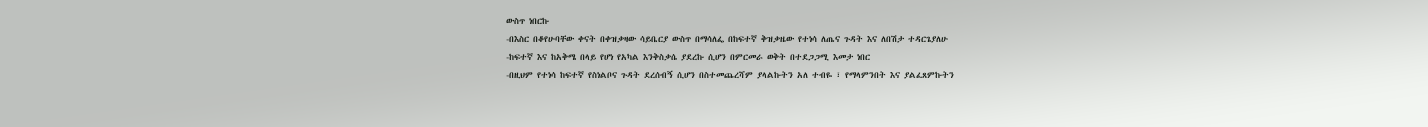ውስጥ ነበርኩ
-በእስር በቆየሁባቸው ቀናት በቀዝቃዛው ሳይቤርያ ውስጥ በማሳለፌ በከፍተኛ ቅዝቃዜው የተነሳ ለጤና ጉዳት እና ለበሽታ ተዳርጌያለሁ
-ከፍተኛ እና ከአቅሜ በላይ የሆነ የአካል እንቅስቃሴ ያደረኩ ሲሆን በምርመራ ወቅት በተደጋጋሚ እመታ ነበር
-በዚህም የተነሳ ከፍተኛ የስነልቦና ጉዳት ደረሰብኝ ሲሆን በስተመጨረሻም ያላልኩትን አለ ተብዬ ፣ የማላምንበት እና ያልፈጸምኩትን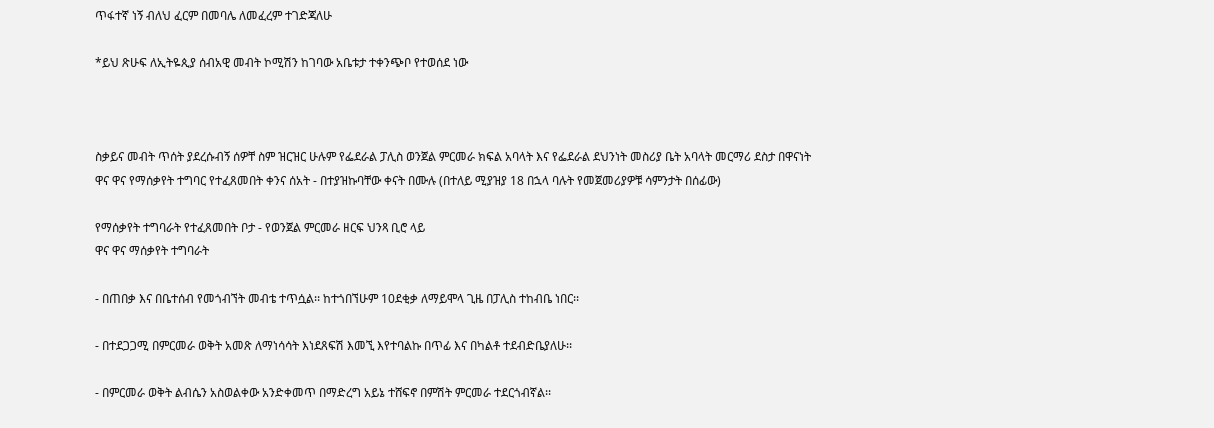ጥፋተኛ ነኝ ብለህ ፈርም በመባሌ ለመፈረም ተገድጃለሁ

*ይህ ጽሁፍ ለኢትዬጲያ ሰብአዊ መብት ኮሚሽን ከገባው አቤቱታ ተቀንጭቦ የተወሰደ ነው



ስቃይና መብት ጥሰት ያደረሱብኝ ሰዎቸ ስም ዝርዝር ሁሉም የፌደራል ፓሊስ ወንጀል ምርመራ ክፍል አባላት እና የፌደራል ደህንነት መስሪያ ቤት አባላት መርማሪ ደስታ በዋናነት
ዋና ዋና የማሰቃየት ተግባር የተፈጸመበት ቀንና ሰአት - በተያዝኩባቸው ቀናት በሙሉ (በተለይ ሚያዝያ 18 በኋላ ባሉት የመጀመሪያዎቹ ሳምንታት በሰፊው)

የማሰቃየት ተግባራት የተፈጸመበት ቦታ - የወንጀል ምርመራ ዘርፍ ህንጻ ቢሮ ላይ
ዋና ዋና ማሰቃየት ተግባራት

- በጠበቃ እና በቤተሰብ የመጎብኘት መብቴ ተጥሷል፡፡ ከተጎበኘሁም 10ደቂቃ ለማይሞላ ጊዜ በፓሊስ ተከብቤ ነበር፡፡

- በተደጋጋሚ በምርመራ ወቅት አመጽ ለማነሳሳት እነደጸፍሽ እመኚ እየተባልኩ በጥፊ እና በካልቶ ተደብድቤያለሁ፡፡

- በምርመራ ወቅት ልብሴን አስወልቀው አንድቀመጥ በማድረግ አይኔ ተሸፍኖ በምሽት ምርመራ ተደርጎብኛል፡፡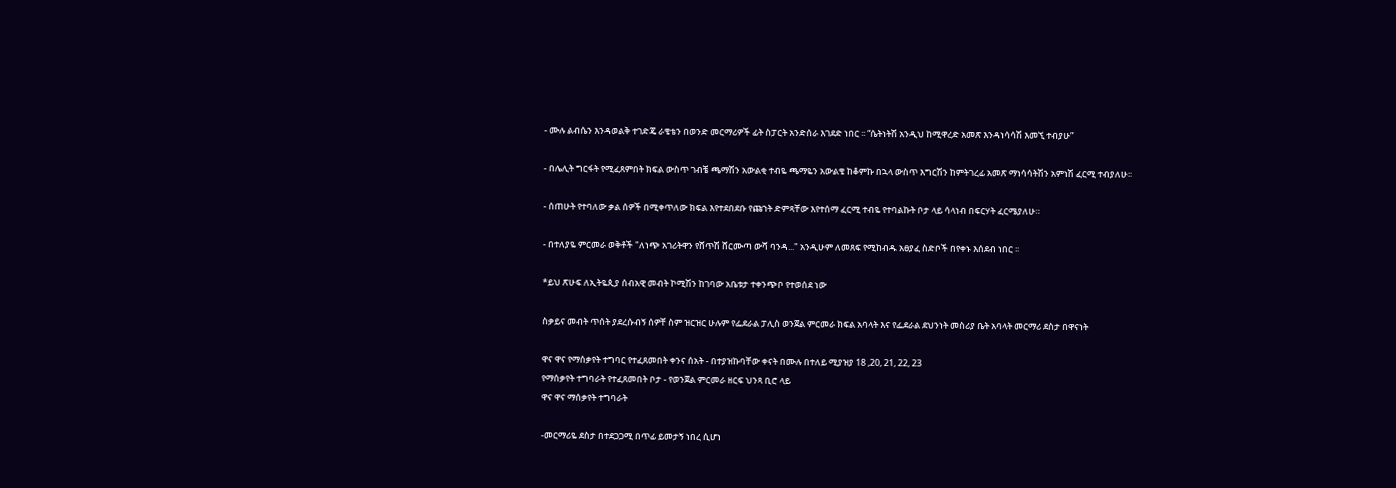- ሙሉ ልብሴን እንዳወልቅ ተገድጄ ራቄቴን በወንድ መርማሪዎች ፊት ስፓርት አንድሰራ እገደድ ነበር ፡፡ “ሴትነትሽ አንዲህ ከሚዋረድ አመጽ እንዳነሳሳሽ እመኚ ተብያሁ”

- በሌሊት ግርፋት የሚፈጸምበት ክፍል ውስጥ ገብቼ ጫማሽን አውልቂ ተብዬ ጫማዬን አውልቄ ከቆምኩ በኋላ ውስጥ እግርሽን ከምትገረፊ አመጽ ማነሳሳትሽን አምነሽ ፈርሚ ተብያለሁ፡፡

- ሰጠሁት የተባለው ቃል ሰዎች በሚቀጥለው ክፍል እየተደበደቡ የጩኀት ድምጻቸው እየተሰማ ፈርሚ ተብዬ የተባልኩት ቦታ ላይ ሳላነብ በፍርሃት ፈርሜያለሁ።

- በተለያዬ ምርመራ ወቅቶች "ለነጭ አገሪትዋን የሸጥሽ ሸርሙጣ ውሻ ባንዳ..." አንዲሁም ለመጸፍ የሚከብዱ አፀያፈ ስድቦች በየቀኑ እሰደብ ነበር ፡፡

*ይህ ጽሁፍ ለኢትዬጲያ ሰብአዊ መብት ኮሚሽን ከገባው አቤቱታ ተቀንጭቦ የተወሰደ ነው

ስቃይና መብት ጥሰት ያደረሱብኝ ሰዎቸ ስም ዝርዝር ሁሉም የፌደራል ፓሊስ ወንጀል ምርመራ ክፍል አባላት እና የፌደራል ደህንነት መስሪያ ቤት አባላት መርማሪ ደስታ በዋናነት

ዋና ዋና የማሰቃየት ተግባር የተፈጸመበት ቀንና ሰአት - በተያዝኩባቸው ቀናት በሙሉ በተለይ ሚያዝያ 18 ,20, 21, 22, 23
የማሰቃየት ተግባራት የተፈጸመበት ቦታ - የወንጀል ምርመራ ዘርፍ ህንጻ ቢሮ ላይ
ዋና ዋና ማሰቃየት ተግባራት

-መርማሪዬ ደስታ በተደጋጋሚ በጥፊ ይመታኝ ነበረ ሲሆነ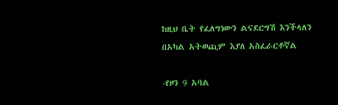ከዚህ ቤት የፈለግነውን ልናደርግሽ እንችላለን በአካል አትወጪም እያለ አስፈራርቶኛል

-የዞን 9 አባል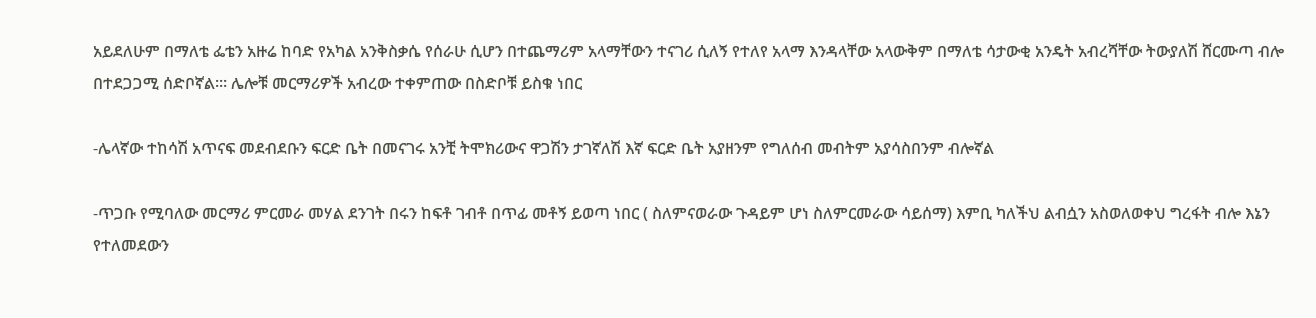አይደለሁም በማለቴ ፌቴን አዙሬ ከባድ የአካል አንቅስቃሴ የሰራሁ ሲሆን በተጨማሪም አላማቸውን ተናገሪ ሲለኝ የተለየ አላማ እንዳላቸው አላውቅም በማለቴ ሳታውቂ አንዴት አብረሻቸው ትውያለሽ ሸርሙጣ ብሎ በተደጋጋሚ ሰድቦኛል፡። ሌሎቹ መርማሪዎች አብረው ተቀምጠው በስድቦቹ ይስቁ ነበር

-ሌላኛው ተከሳሽ አጥናፍ መደብደቡን ፍርድ ቤት በመናገሩ አንቺ ትሞክሪውና ዋጋሽን ታገኛለሽ እኛ ፍርድ ቤት አያዘንም የግለሰብ መብትም አያሳስበንም ብሎኛል

-ጥጋቡ የሚባለው መርማሪ ምርመራ መሃል ደንገት በሩን ከፍቶ ገብቶ በጥፊ መቶኝ ይወጣ ነበር ( ስለምናወራው ጉዳይም ሆነ ስለምርመራው ሳይሰማ) እምቢ ካለችህ ልብሷን አስወለወቀህ ግረፋት ብሎ እኔን የተለመደውን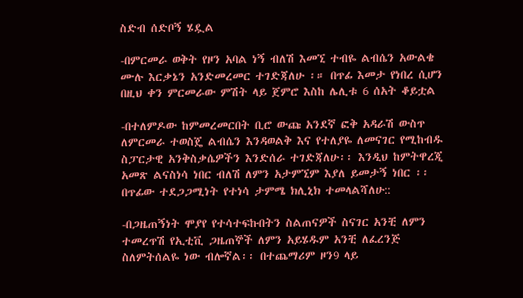ስድብ ሰድቦኝ ሄዷል

-በምርመራ ወቅት የዞን አባል ነኝ ብለሽ እመኚ ተብዬ ልብሴን አውልቄ ሙሉ እርቃኔን አንድመረመር ተገድጃለሁ ፡። በጥፊ እመታ የነበረ ሲሆን በዚህ ቀን ምርመራው ምሽት ላይ ጀምሮ እስከ ሌሊቱ 6 ሰአት ቆይቷል

-በተለምዶው ከምመረመርበት ቢሮ ውጩ አንደኛ ፎቅ አዳራሽ ውስጥ ለምርመራ ተወስጄ ልብሴን እንዳወልቅ እና የተለያዬ ለመናገር የሚከብዱ ስፓርታዊ አንቅስቃሴዎችን እንድሰራ ተገድጃለሁ፡፡ እንዲህ ከምትዋረጂ አመጽ ልናስነሳ ነበር ብለሽ ለምን አታምኚም እያለ ይመታኝ ነበር ፡፡ በጥፊው ተደጋጋሚነት የተነሳ ታምሜ ክሊኒክ ተመላልሻለሁ::

-በጋዜጠኝነት ሞያየ የተሳተፍኩበትን ስልጠናዎች ስናገር አንቺ ለምን ተመረጥሽ የኢቲቪ ጋዜጠኞች ለምን አይሄዱም አንቺ ለፈረንጅ ስለምትሰልዬ ነው ብሎኛል፡፡ በተጨማሪም ዞን9 ላይ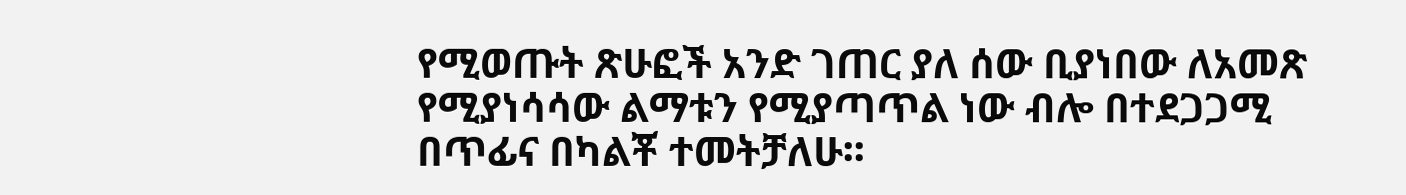የሚወጡት ጽሁፎች አንድ ገጠር ያለ ሰው ቢያነበው ለአመጽ የሚያነሳሳው ልማቱን የሚያጣጥል ነው ብሎ በተደጋጋሚ በጥፊና በካልቾ ተመትቻለሁ፡፡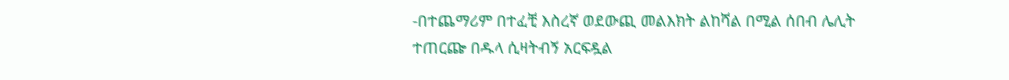-በተጨማሪም በተፈቺ እስረኛ ወደውጪ መልእክት ልከሻል በሚል ሰበብ ሌሊት ተጠርጬ በዱላ ሲዛትብኝ አርፍዷል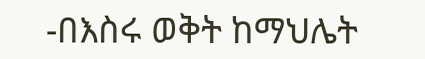-በእስሩ ወቅት ከማህሌት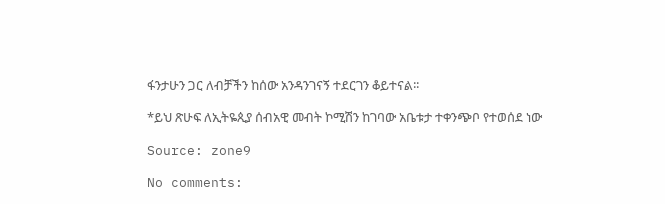ፋንታሁን ጋር ለብቻችን ከሰው አንዳንገናኝ ተደርገን ቆይተናል፡፡

*ይህ ጽሁፍ ለኢትዬጲያ ሰብአዊ መብት ኮሚሽን ከገባው አቤቱታ ተቀንጭቦ የተወሰደ ነው

Source: zone9

No comments: